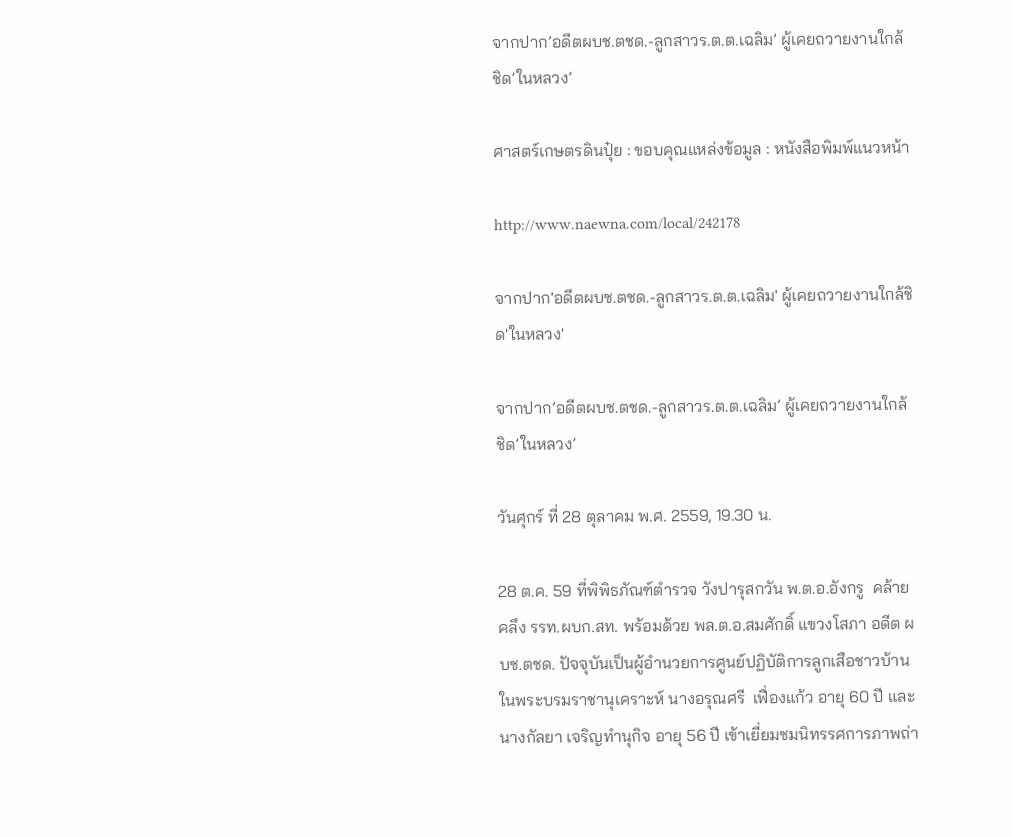จากปาก’อดีตผบช.ตชด.-ลูกสาวร.ต.ต.เฉลิม’ ผู้เคยถวายงานใกล้ชิด’ในหลวง’

ศาสตร์เกษตรดินปุ๋ย : ขอบคุณแหล่งข้อมูล : หนังสือพิมพ์แนวหน้า

http://www.naewna.com/local/242178

จากปาก'อดีตผบช.ตชด.-ลูกสาวร.ต.ต.เฉลิม' ผู้เคยถวายงานใกล้ชิด'ในหลวง'

จากปาก’อดีตผบช.ตชด.-ลูกสาวร.ต.ต.เฉลิม’ ผู้เคยถวายงานใกล้ชิด’ในหลวง’

วันศุกร์ ที่ 28 ตุลาคม พ.ศ. 2559, 19.30 น.

28 ต.ค. 59 ที่พิพิธภัณฑ์ตำรวจ วังปารุสกวัน พ.ต.อ.อังกรู  คล้ายคลึง รรท.ผบก.สท. พร้อมด้วย พล.ต.อ.สมศักดิ์ แขวงโสภา อดีต ผบช.ตชด. ปัจจุบันเป็นผู้อำนวยการศูนย์ปฏิบัติการลูกเสือชาวบ้านในพระบรมราชานุเคราะห์ นางอรุณศรี  เฟื่องแก้ว อายุ 60 ปี และนางกัลยา เจริญทำนุกิจ อายุ 56 ปี เข้าเยี่ยมชมนิทรรศการภาพถ่า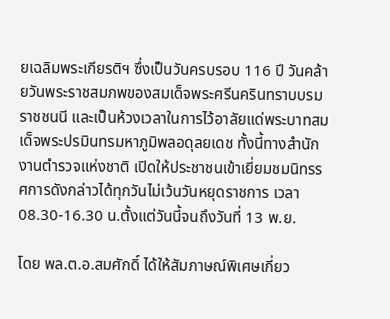ยเฉลิมพระเกียรติฯ ซึ่งเป็นวันครบรอบ 116 ปี วันคล้ายวันพระราชสมภพของสมเด็จพระศรีนครินทราบบรมราชชนนี และเป็นห้วงเวลาในการไว้อาลัยแด่พระบาทสมเด็จพระปรมินทรมหาภูมิพลอดุลยเดช ทั้งนี้ทางสำนักงานตำรวจแห่งชาติ เปิดให้ประชาชนเข้าเยี่ยมชมนิทรรศการดังกล่าวได้ทุกวันไม่เว้นวันหยุดราชการ เวลา 08.30-16.30 น.ตั้งแต่วันนี้จนถึงวันที่ 13 พ.ย.

โดย พล.ต.อ.สมศักดิ์ ได้ให้สัมภาษณ์พิเศษเกี่ยว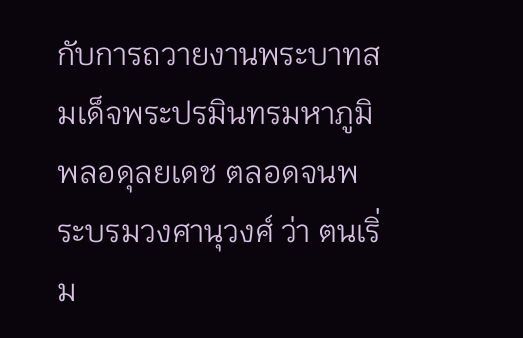กับการถวายงานพระบาทสมเด็จพระปรมินทรมหาภูมิพลอดุลยเดช ตลอดจนพระบรมวงศานุวงศ์ ว่า ตนเริ่ม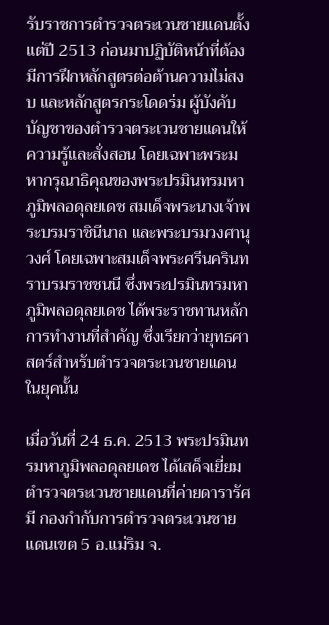รับราชการตำรวจตระเวนชายแดนตั้งแต่ปี 2513 ก่อนมาปฏิบัติหน้าที่ต้องมีการฝึกหลักสูตรต่อต้านความไม่สงบ และหลักสูตรกระโดดร่ม ผู้บังคับบัญชาของตำรวจตระเวนชายแดนให้ความรู้และสั่งสอน โดยเฉพาะพระมหากรุณาธิคุณของพระปรมินทรมหาภูมิพลอดุลยเดช สมเด็จพระนางเจ้าพระบรมราชินีนาถ และพระบรมวงศานุวงศ์ โดยเฉพาะสมเด็จพระศรีนครินทราบรมราชชนนี ซึ่งพระปรมินทรมหาภูมิพลอดุลยเดช ได้พระราชทานหลักการทำงานที่สำคัญ ซึ่งเรียกว่ายุทธศาสตร์สำหรับตำรวจตระเวนชายแดนในยุคนั้น

เมื่อวันที่ 24 ธ.ค. 2513 พระปรมินทรมหาภูมิพลอดุลยเดช ได้เสด็จเยี่ยมตำรวจตระเวนชายแดนที่ค่ายดารารัศมี กองกำกับการตำรวจตระเวนชายแดนเขต 5 อ.แม่ริม จ.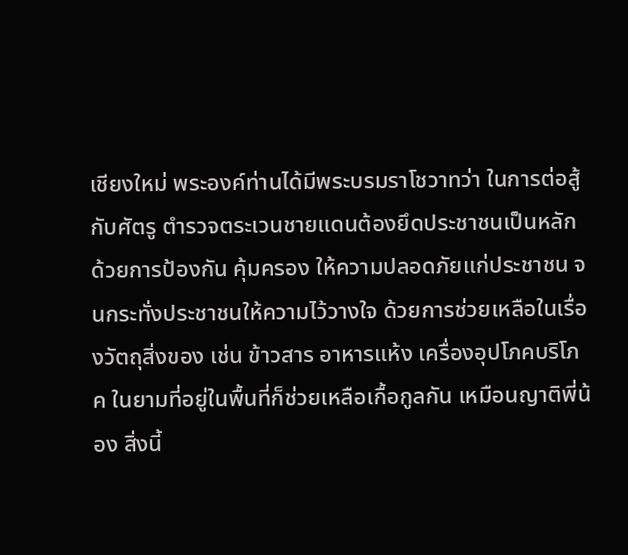เชียงใหม่ พระองค์ท่านได้มีพระบรมราโชวาทว่า ในการต่อสู้กับศัตรู ตำรวจตระเวนชายแดนต้องยึดประชาชนเป็นหลัก ด้วยการป้องกัน คุ้มครอง ให้ความปลอดภัยแก่ประชาชน จนกระทั่งประชาชนให้ความไว้วางใจ ด้วยการช่วยเหลือในเรื่องวัตถุสิ่งของ เช่น ข้าวสาร อาหารแห้ง เครื่องอุปโภคบริโภค ในยามที่อยู่ในพื้นที่ก็ช่วยเหลือเกื้อกูลกัน เหมือนญาติพี่น้อง สิ่งนี้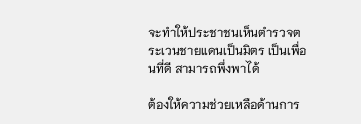จะทำให้ประชาชนเห็นตำรวจตระเวนชายแดนเป็นมิตร เป็นเพื่อนที่ดี สามารถพึ่งพาได้

ต้องให้ความช่วยเหลือด้านการ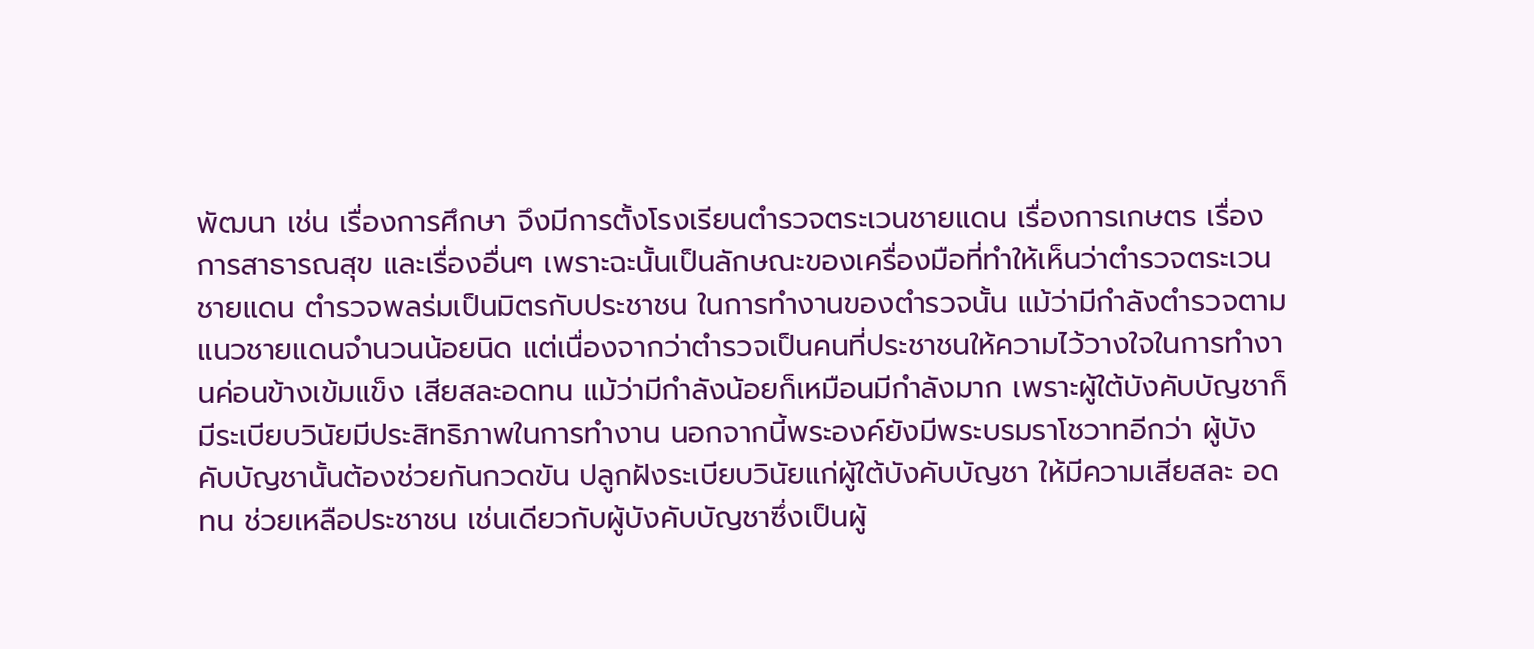พัฒนา เช่น เรื่องการศึกษา จึงมีการตั้งโรงเรียนตำรวจตระเวนชายแดน เรื่องการเกษตร เรื่องการสาธารณสุข และเรื่องอื่นๆ เพราะฉะนั้นเป็นลักษณะของเครื่องมือที่ทำให้เห็นว่าตำรวจตระเวนชายแดน ตำรวจพลร่มเป็นมิตรกับประชาชน ในการทำงานของตำรวจนั้น แม้ว่ามีกำลังตำรวจตามแนวชายแดนจำนวนน้อยนิด แต่เนื่องจากว่าตำรวจเป็นคนที่ประชาชนให้ความไว้วางใจในการทำงานค่อนข้างเข้มแข็ง เสียสละอดทน แม้ว่ามีกำลังน้อยก็เหมือนมีกำลังมาก เพราะผู้ใต้บังคับบัญชาก็มีระเบียบวินัยมีประสิทธิภาพในการทำงาน นอกจากนี้พระองค์ยังมีพระบรมราโชวาทอีกว่า ผู้บังคับบัญชานั้นต้องช่วยกันกวดขัน ปลูกฝังระเบียบวินัยแก่ผู้ใต้บังคับบัญชา ให้มีความเสียสละ อดทน ช่วยเหลือประชาชน เช่นเดียวกับผู้บังคับบัญชาซึ่งเป็นผู้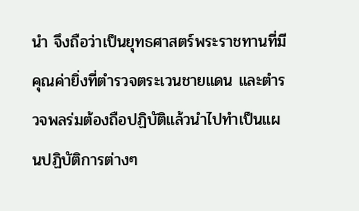นำ จึงถือว่าเป็นยุทธศาสตร์พระราชทานที่มีคุณค่ายิ่งที่ตำรวจตระเวนชายแดน และตำรวจพลร่มต้องถือปฏิบัติแล้วนำไปทำเป็นแผนปฏิบัติการต่างๆ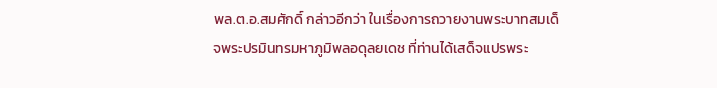พล.ต.อ.สมศักดิ์ กล่าวอีกว่า ในเรื่องการถวายงานพระบาทสมเด็จพระปรมินทรมหาภูมิพลอดุลยเดช ที่ท่านได้เสด็จแปรพระ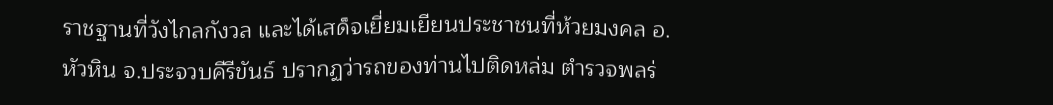ราชฐานที่วังไกลกังวล และได้เสด็จเยี่ยมเยียนประชาชนที่ห้วยมงคล อ.หัวหิน จ.ประจวบคีรีขันธ์ ปรากฏว่ารถของท่านไปติดหล่ม ตำรวจพลร่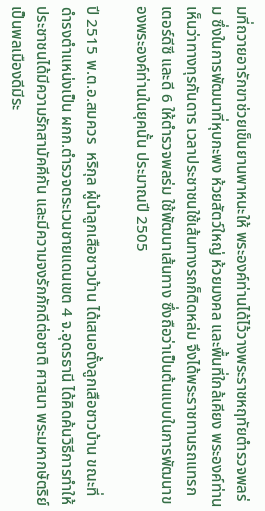มที่ถวายอารักขาช่วยเข็นยานพาหนะให้ พระองค์ท่านได้ไว้วางพระราชหฤทัยตำรวจพลร่ม ซึ่งในการพัฒนาที่หุบกะพง ห้วยสัตว์ใหญ่ ห้วยมงคล และพื้นที่ใกล้เคียง พระองค์ท่านเห็นว่าทางทุรกันดาร เวลาประชาชนใช้เส้นทางรถก็ติดหล่ม จึงได้พระราชทานรถแทรกเตอร์ดีซี และดี 6 ให้ตำรวจพลร่ม ใช้พัฒนาเส้นทาง ซึ่งถือว่าเป็นต้นแบบในการพัฒนาของพระองค์ท่านในยุคนั้น ประมาณปี 2505

ปี 2515 พ.ต.อ.สมควร  หริกุล ผู้นำลูกเสือชาวบ้าน ได้เสนอตั้งลูกเสือชาวบ้าน ขณะที่ดำรงตำแหน่งเป็น ผกก.ตำรวจตระเวนชายแดนเขต 4 จ.อุดรธานี ได้คิดค้นวิธีการทำให้ประชาชนได้มีความรักสามัคคีกัน และมีความจงรักภักดีต่อชาติ ศาสนา พระมหากษัตริย์ เป็นพลเมืองดีมีระ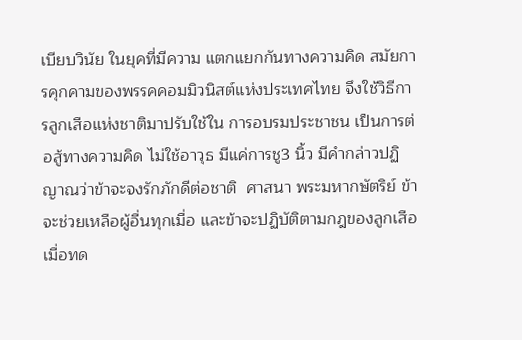เบียบวินัย ในยุคที่มีความ แตกแยกกันทางความคิด สมัยการคุกคามของพรรคคอมมิวนิสต์แห่งประเทศไทย จึงใช้วิธีการลูกเสือแห่งชาติมาปรับใช้ใน การอบรมประชาชน เป็นการต่อสู้ทางความคิด ไม่ใช้อาวุธ มีแค่การชู3 นิ้ว มีคำกล่าวปฏิญาณว่าข้าจะจงรักภักดีต่อชาติ  ศาสนา พระมหากษัตริย์ ข้าจะช่วยเหลือผู้อื่นทุกเมื่อ และข้าจะปฏิบัติตามกฎของลูกเสือ เมื่อทด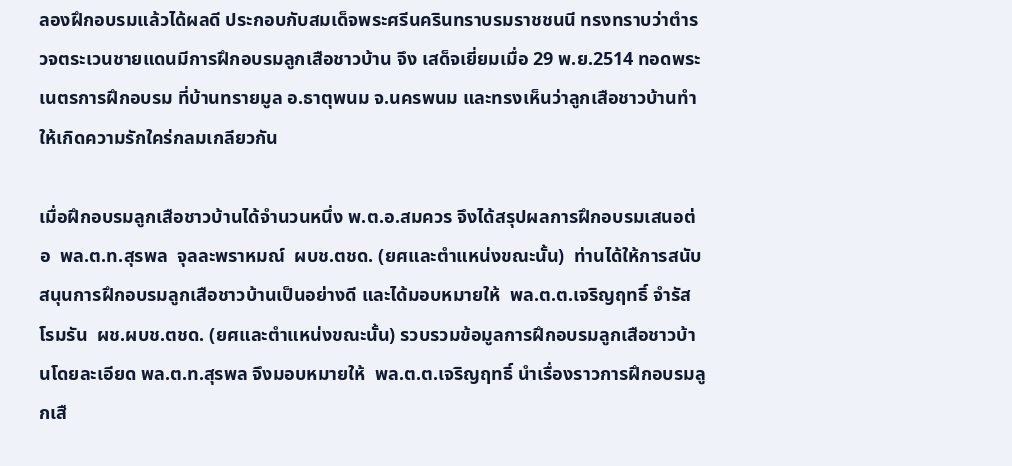ลองฝึกอบรมแล้วได้ผลดี ประกอบกับสมเด็จพระศรีนครินทราบรมราชชนนี ทรงทราบว่าตำรวจตระเวนชายแดนมีการฝึกอบรมลูกเสือชาวบ้าน จึง เสด็จเยี่ยมเมื่อ 29 พ.ย.2514 ทอดพระเนตรการฝึกอบรม ที่บ้านทรายมูล อ.ธาตุพนม จ.นครพนม และทรงเห็นว่าลูกเสือชาวบ้านทำให้เกิดความรักใคร่กลมเกลียวกัน

เมื่อฝึกอบรมลูกเสือชาวบ้านได้จำนวนหนึ่ง พ.ต.อ.สมควร จึงได้สรุปผลการฝึกอบรมเสนอต่อ  พล.ต.ท.สุรพล  จุลละพราหมณ์  ผบช.ตชด. (ยศและตำแหน่งขณะนั้น)  ท่านได้ให้การสนับสนุนการฝึกอบรมลูกเสือชาวบ้านเป็นอย่างดี และได้มอบหมายให้  พล.ต.ต.เจริญฤทธิ์ จำรัสโรมรัน  ผช.ผบช.ตชด. (ยศและตำแหน่งขณะนั้น) รวบรวมข้อมูลการฝึกอบรมลูกเสือชาวบ้านโดยละเอียด พล.ต.ท.สุรพล จึงมอบหมายให้  พล.ต.ต.เจริญฤทธิ์ นำเรื่องราวการฝึกอบรมลูกเสื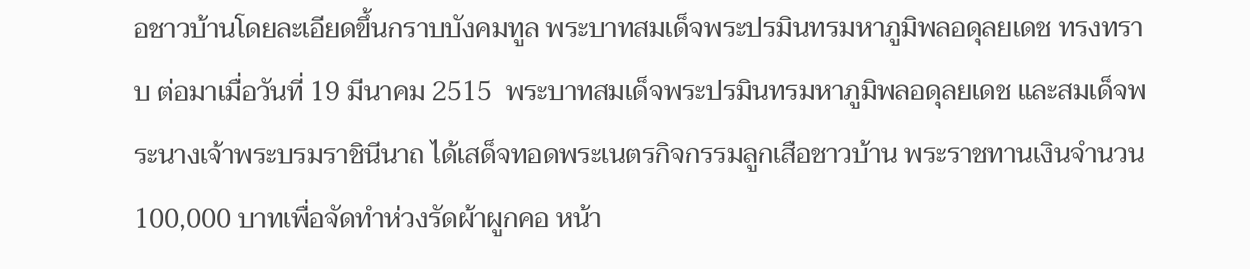อชาวบ้านโดยละเอียดขึ้นกราบบังคมทูล พระบาทสมเด็จพระปรมินทรมหาภูมิพลอดุลยเดช ทรงทราบ ต่อมาเมื่อวันที่ 19 มีนาคม 2515  พระบาทสมเด็จพระปรมินทรมหาภูมิพลอดุลยเดช และสมเด็จพระนางเจ้าพระบรมราชินีนาถ ได้เสด็จทอดพระเนตรกิจกรรมลูกเสือชาวบ้าน พระราชทานเงินจำนวน 100,000 บาทเพื่อจัดทำห่วงรัดผ้าผูกคอ หน้า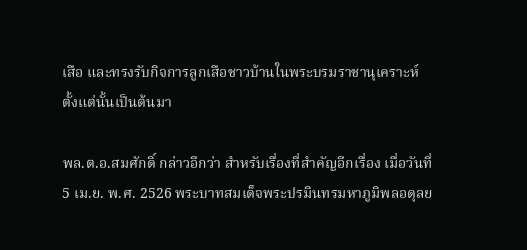เสือ และทรงรับกิจการลูกเสือชาวบ้านในพระบรมราชานุเคราะห์  ตั้งแต่นั้นเป็นต้นมา

พล.ต.อ.สมศักดิ์ กล่าวอีกว่า สำหรับเรื่องที่สำคัญอีกเรื่อง เมื่อวันที่ 5 เม.ย. พ.ศ. 2526 พระบาทสมเด็จพระปรมินทรมหาภูมิพลอดุลย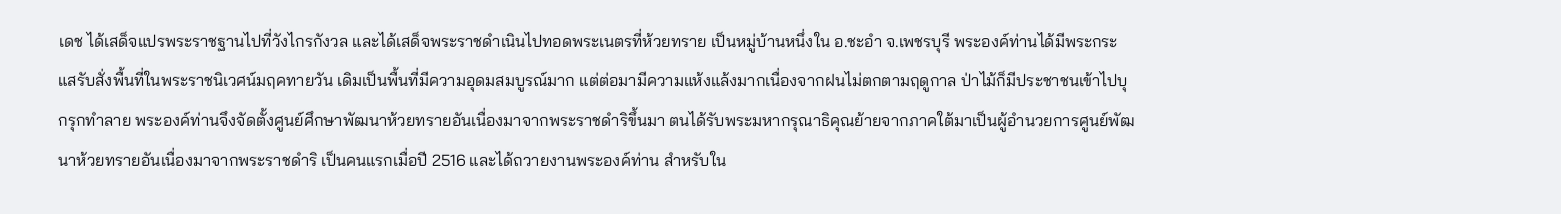เดช ได้เสด็จแปรพระราชฐานไปที่วังไกรกังวล และได้เสด็จพระราชดำเนินไปทอดพระเนตรที่ห้วยทราย เป็นหมู่บ้านหนึ่งใน อ.ชะอำ จ.เพชรบุรี พระองค์ท่านได้มีพระกระแสรับสั่งพื้นที่ในพระราชนิเวศน์มฤคทายวัน เดิมเป็นพื้นที่มีความอุดมสมบูรณ์มาก แต่ต่อมามีความแห้งแล้งมากเนื่องจากฝนไม่ตกตามฤดูกาล ป่าไม้ก็มีประชาชนเข้าไปบุกรุกทำลาย พระองค์ท่านจึงจัดตั้งศูนย์ศึกษาพัฒนาห้วยทรายอันเนื่องมาจากพระราชดำริขึ้นมา ตนได้รับพระมหากรุณาธิคุณย้ายจากภาคใต้มาเป็นผู้อำนวยการศูนย์พัฒนาห้วยทรายอันเนื่องมาจากพระราชดำริ เป็นคนแรกเมื่อปี 2516 และได้ถวายงานพระองค์ท่าน สำหรับใน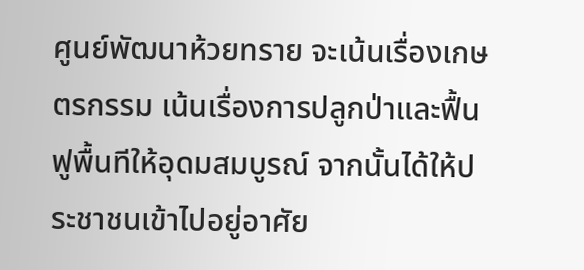ศูนย์พัฒนาห้วยทราย จะเน้นเรื่องเกษตรกรรม เน้นเรื่องการปลูกป่าและฟื้นฟูพื้นทีให้อุดมสมบูรณ์ จากนั้นได้ให้ประชาชนเข้าไปอยู่อาศัย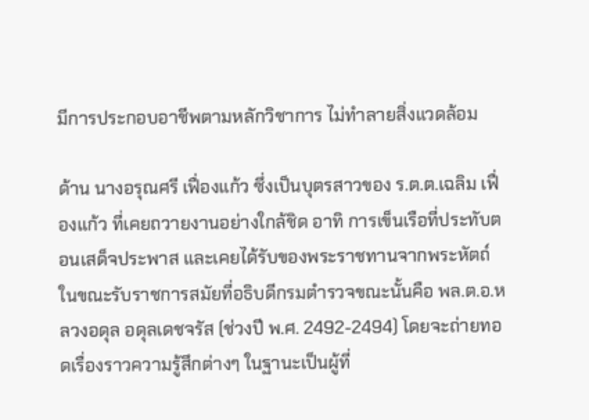มีการประกอบอาชีพตามหลักวิชาการ ไม่ทำลายสิ่งแวดล้อม

ด้าน นางอรุณศรี เฟื่องแก้ว ซึ่งเป็นบุตรสาวของ ร.ต.ต.เฉลิม เฟื่องแก้ว ที่เคยถวายงานอย่างใกล้ชิด อาทิ การเข็นเรือที่ประทับตอนเสด็จประพาส และเคยได้รับของพระราชทานจากพระหัตถ์ ในขณะรับราชการสมัยที่อธิบดีกรมตำรวจขณะนั้นคือ พล.ต.อ.หลวงอดุล อดุลเดชจรัส (ช่วงปี พ.ศ. 2492-2494) โดยจะถ่ายทอดเรื่องราวความรู้สึกต่างๆ ในฐานะเป็นผู้ที่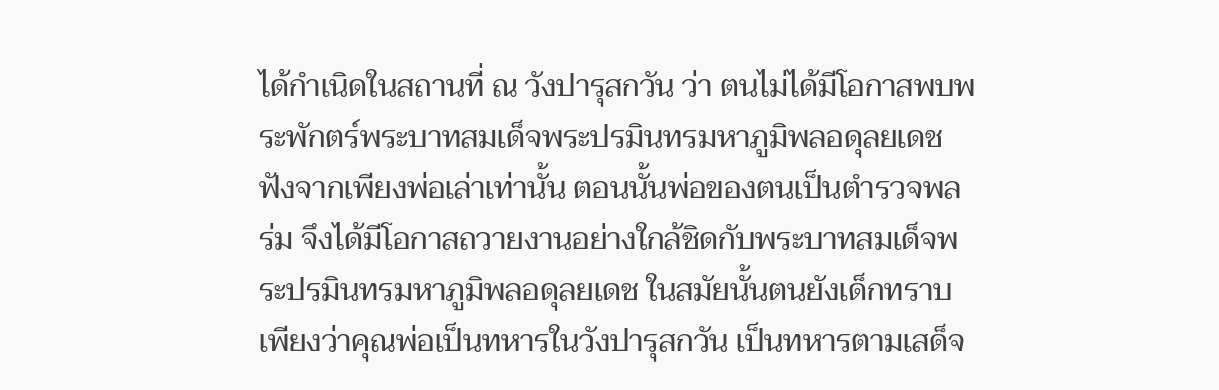ได้กำเนิดในสถานที่ ณ วังปารุสกวัน ว่า ตนไม่ได้มีโอกาสพบพระพักตร์พระบาทสมเด็จพระปรมินทรมหาภูมิพลอดุลยเดช ฟังจากเพียงพ่อเล่าเท่านั้น ตอนนั้นพ่อของตนเป็นตำรวจพลร่ม จึงได้มีโอกาสถวายงานอย่างใกล้ชิดกับพระบาทสมเด็จพระปรมินทรมหาภูมิพลอดุลยเดช ในสมัยนั้นตนยังเด็กทราบเพียงว่าคุณพ่อเป็นทหารในวังปารุสกวัน เป็นทหารตามเสด็จ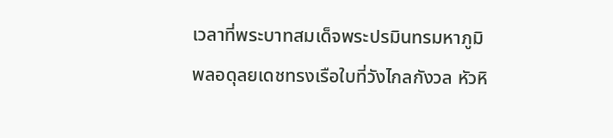เวลาที่พระบาทสมเด็จพระปรมินทรมหาภูมิพลอดุลยเดชทรงเรือใบที่วังไกลกังวล หัวหิ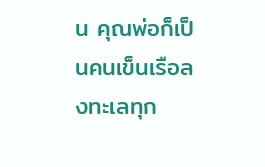น คุณพ่อก็เป็นคนเข็นเรือลงทะเลทุก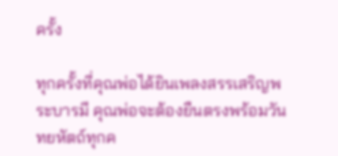ครั้ง

ทุกครั้งที่คุณพ่อได้ยินเพลงสรรเสริญพระบารมี คุณพ่อจะต้องยืนตรงพร้อมวันทยหัตถ์ทุกค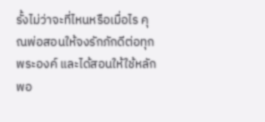รั้งไม่ว่าจะที่ไหนหรือเมื่อไร คุณพ่อสอนให้จงรักภักดีต่อทุกพระองค์ และได้สอนให้ใช้หลักพอ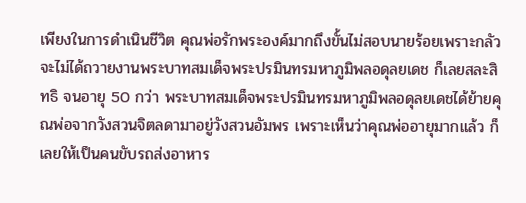เพียงในการดำเนินชีวิต คุณพ่อรักพระองค์มากถึงขั้นไม่สอบนายร้อยเพราะกลัวจะไม่ได้ถวายงานพระบาทสมเด็จพระปรมินทรมหาภูมิพลอดุลยเดช ก็เลยสละสิทธิ จนอายุ 50 กว่า พระบาทสมเด็จพระปรมินทรมหาภูมิพลอดุลยเดชได้ย้ายคุณพ่อจากวังสวนจิตลดามาอยู่วังสวนอัมพร เพราะเห็นว่าคุณพ่ออายุมากแล้ว ก็เลยให้เป็นคนขับรถส่งอาหาร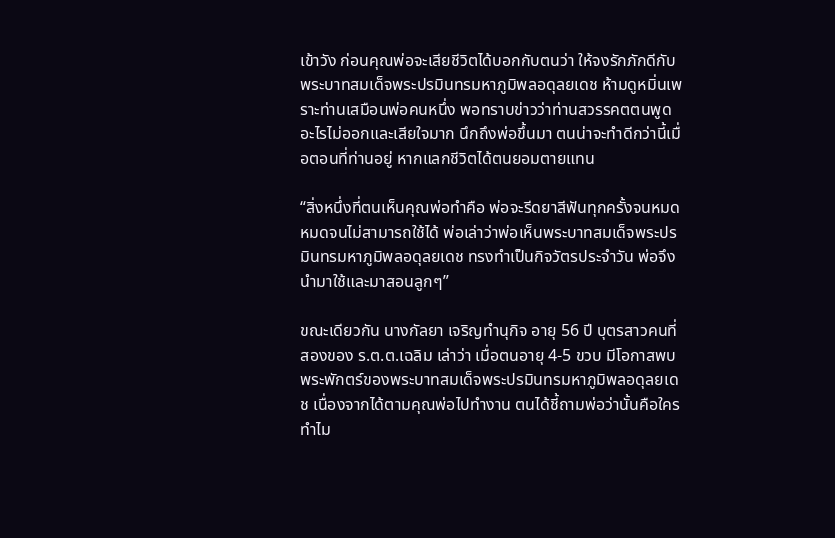เข้าวัง ก่อนคุณพ่อจะเสียชีวิตได้บอกกับตนว่า ให้จงรักภักดีกับพระบาทสมเด็จพระปรมินทรมหาภูมิพลอดุลยเดช ห้ามดูหมิ่นเพราะท่านเสมือนพ่อคนหนึ่ง พอทราบข่าวว่าท่านสวรรคตตนพูดอะไรไม่ออกและเสียใจมาก นึกถึงพ่อขึ้นมา ตนน่าจะทำดีกว่านี้เมื่อตอนที่ท่านอยู่ หากแลกชีวิตได้ตนยอมตายแทน

“สิ่งหนึ่งที่ตนเห็นคุณพ่อทำคือ พ่อจะรีดยาสีฟันทุกครั้งจนหมด หมดจนไม่สามารถใช้ได้ พ่อเล่าว่าพ่อเห็นพระบาทสมเด็จพระปรมินทรมหาภูมิพลอดุลยเดช ทรงทำเป็นกิจวัตรประจําวัน พ่อจึงนำมาใช้และมาสอนลูกๆ”

ขณะเดียวกัน นางกัลยา เจริญทำนุกิจ อายุ 56 ปี บุตรสาวคนที่สองของ ร.ต.ต.เฉลิม เล่าว่า เมื่อตนอายุ 4-5 ขวบ มีโอกาสพบพระพักตร์ของพระบาทสมเด็จพระปรมินทรมหาภูมิพลอดุลยเดช เนื่องจากได้ตามคุณพ่อไปทำงาน ตนได้ชี้ถามพ่อว่านั้นคือใครทำไม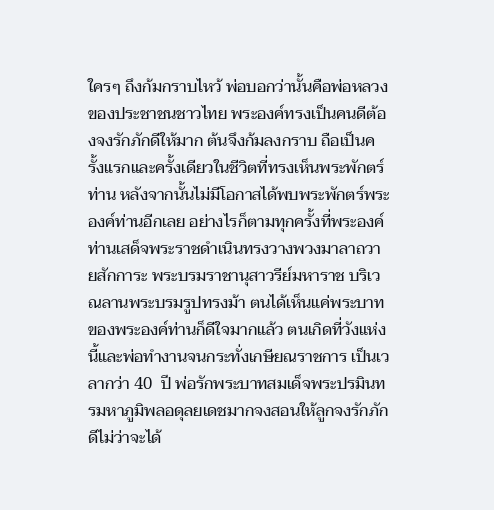ใครๆ ถึงก้มกราบไหว้ พ่อบอกว่านั้นคือพ่อหลวงของประชาชนชาวไทย พระองค์ทรงเป็นคนดีต้องจงรักภักดีให้มาก ต้นจึงก้มลงกราบ ถือเป็นครั้งแรกและครั้งเดียวในชีวิตที่ทรงเห็นพระพักตร์ท่าน หลังจากนั้นไม่มีโอกาสได้พบพระพักตร์พระองค์ท่านอีกเลย อย่างไรก็ตามทุกครั้งที่พระองค์ท่านเสด็จพระราชดำเนินทรงวางพวงมาลาถวายสักการะ พระบรมราชานุสาวรีย์มหาราช บริเวณลานพระบรมรูปทรงม้า ตนได้เห็นแค่พระบาทของพระองค์ท่านก็ดีใจมากแล้ว ตนเกิดที่วังแห่งนี้และพ่อทำงานจนกระทั่งเกษียณราชการ เป็นเวลากว่า 40  ปี พ่อรักพระบาทสมเด็จพระปรมินทรมหาภูมิพลอดุลยเดชมากจงสอนให้ลูกจงรักภักดีไม่ว่าจะได้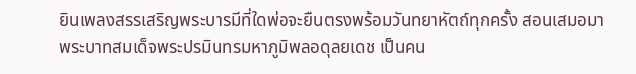ยินเพลงสรรเสริญพระบารมีที่ใดพ่อจะยืนตรงพร้อมวันทยาหัตถ์ทุกครั้ง สอนเสมอมาพระบาทสมเด็จพระปรมินทรมหาภูมิพลอดุลยเดช เป็นคน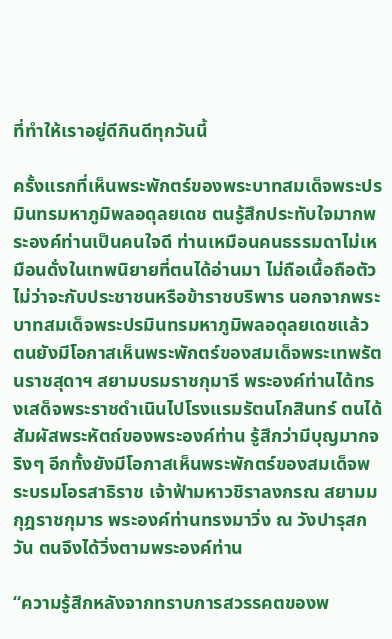ที่ทำให้เราอยู่ดีกินดีทุกวันนี้

ครั้งแรกที่เห็นพระพักตร์ของพระบาทสมเด็จพระปรมินทรมหาภูมิพลอดุลยเดช ตนรู้สึกประทับใจมากพระองค์ท่านเป็นคนใจดี ท่านเหมือนคนธรรมดาไม่เหมือนดั่งในเทพนิยายที่ตนได้อ่านมา ไม่ถือเนื้อถือตัวไม่ว่าจะกับประชาชนหรือข้าราชบริพาร นอกจากพระบาทสมเด็จพระปรมินทรมหาภูมิพลอดุลยเดชแล้ว ตนยังมีโอกาสเห็นพระพักตร์ของสมเด็จพระเทพรัตนราชสุดาฯ สยามบรมราชกุมารี พระองค์ท่านได้ทรงเสด็จพระราชดำเนินไปโรงแรมรัตนโกสินทร์ ตนได้สัมผัสพระหัตถ์ของพระองค์ท่าน รู้สึกว่ามีบุญมากจริงๆ อีกทั้งยังมีโอกาสเห็นพระพักตร์ของสมเด็จพระบรมโอรสาธิราช เจ้าฟ้ามหาวชิราลงกรณ สยามมกุฎราชกุมาร พระองค์ท่านทรงมาวิ่ง ณ วังปารุสกวัน ตนจึงได้วิ่งตามพระองค์ท่าน

“ความรู้สึกหลังจากทราบการสวรรคตของพ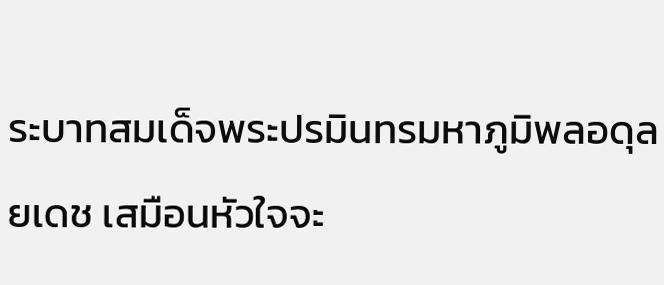ระบาทสมเด็จพระปรมินทรมหาภูมิพลอดุลยเดช เสมือนหัวใจจะ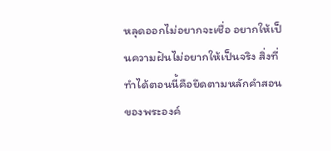หลุดออกไม่อยากจะเชื่อ อยากให้เป็นความฝันไม่อยากให้เป็นจริง สิ่งที่ทำได้ตอนนี้คือยึดตามหลักคำสอนของพระองค์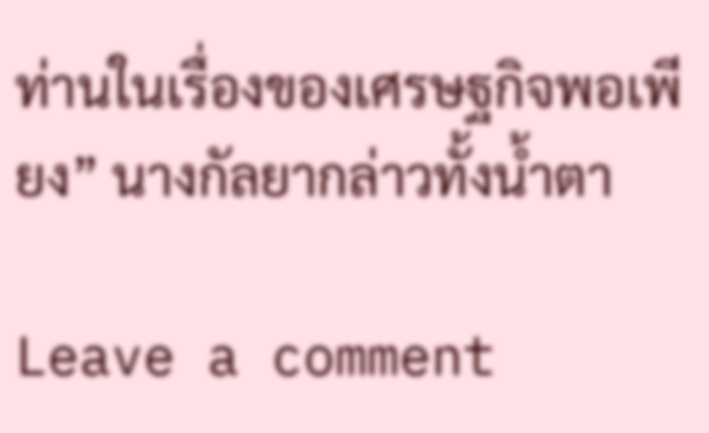ท่านในเรื่องของเศรษฐกิจพอเพียง” นางกัลยากล่าวทั้งน้ำตา

Leave a comment